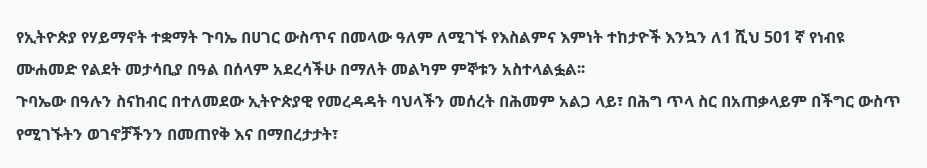የኢትዮጵያ የሃይማኖት ተቋማት ጉባኤ በሀገር ውስጥና በመላው ዓለም ለሚገኙ የእስልምና እምነት ተከታዮች እንኳን ለ1 ሺህ 501 ኛ የነብዩ ሙሐመድ የልደት መታሳቢያ በዓል በሰላም አደረሳችሁ በማለት መልካም ምኞቱን አስተላልፏል፡፡
ጉባኤው በዓሉን ስናከብር በተለመደው ኢትዮጵያዊ የመረዳዳት ባህላችን መሰረት በሕመም አልጋ ላይ፣ በሕግ ጥላ ስር በአጠቃላይም በችግር ውስጥ የሚገኙትን ወገኖቻችንን በመጠየቅ እና በማበረታታት፣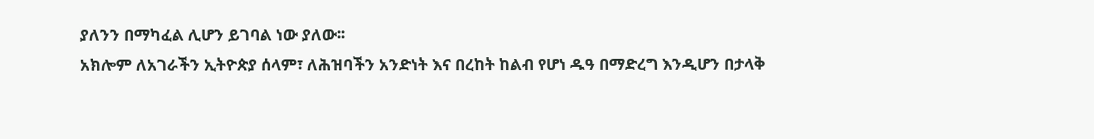ያለንን በማካፈል ሊሆን ይገባል ነው ያለው፡፡
አክሎም ለአገራችን ኢትዮጵያ ሰላም፣ ለሕዝባችን አንድነት እና በረከት ከልብ የሆነ ዱዓ በማድረግ እንዲሆን በታላቅ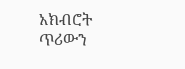አክብሮት ጥሪውን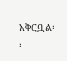አቅርቧል፡፡